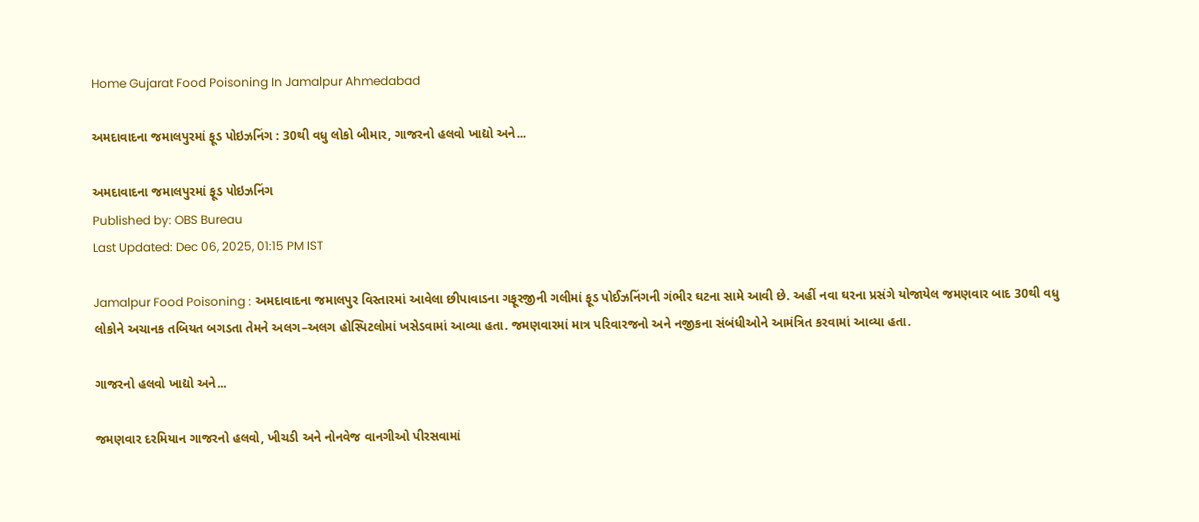Home Gujarat Food Poisoning In Jamalpur Ahmedabad

અમદાવાદના જમાલપુરમાં ફૂડ પોઇઝનિંગ : 30થી વધુ લોકો બીમાર, ગાજરનો હલવો ખાદ્યો અને...

અમદાવાદના જમાલપુરમાં ફૂડ પોઇઝનિંગ
Published by: OBS Bureau
Last Updated: Dec 06, 2025, 01:15 PM IST

Jamalpur Food Poisoning : અમદાવાદના જમાલપુર વિસ્તારમાં આવેલા છીપાવાડના ગફૂરજીની ગલીમાં ફૂડ પોઈઝનિંગની ગંભીર ઘટના સામે આવી છે. અહીં નવા ઘરના પ્રસંગે યોજાયેલ જમણવાર બાદ 30થી વધુ લોકોને અચાનક તબિયત બગડતા તેમને અલગ–અલગ હોસ્પિટલોમાં ખસેડવામાં આવ્યા હતા. જમણવારમાં માત્ર પરિવારજનો અને નજીકના સંબંધીઓને આમંત્રિત કરવામાં આવ્યા હતા.

ગાજરનો હલવો ખાદ્યો અને...

જમણવાર દરમિયાન ગાજરનો હલવો, ખીચડી અને નોનવેજ વાનગીઓ પીરસવામાં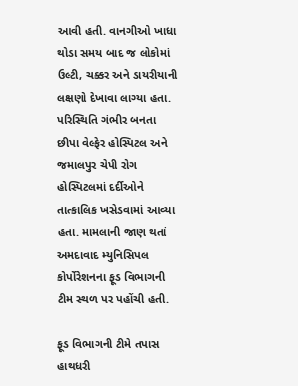આવી હતી. વાનગીઓ ખાધા થોડા સમય બાદ જ લોકોમાં ઉલ્ટી, ચક્કર અને ડાયરીયાની લક્ષણો દેખાવા લાગ્યા હતા. પરિસ્થિતિ ગંભીર બનતા છીપા વેલ્ફેર હોસ્પિટલ અને જમાલપુર ચેપી રોગ હોસ્પિટલમાં દર્દીઓને તાત્કાલિક ખસેડવામાં આવ્યા હતા. મામલાની જાણ થતાં અમદાવાદ મ્યુનિસિપલ કોર્પોરેશનના ફૂડ વિભાગની ટીમ સ્થળ પર પહોંચી હતી.

ફૂડ વિભાગની ટીમે તપાસ હાથધરી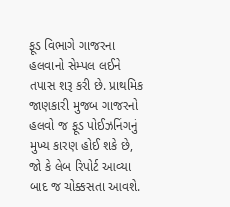ફૂડ વિભાગે ગાજરના હલવાનો સેમ્પલ લઈને તપાસ શરૂ કરી છે. પ્રાથમિક જાણકારી મુજબ ગાજરનો હલવો જ ફૂડ પોઈઝનિંગનું મુખ્ય કારણ હોઈ શકે છે, જો કે લેબ રિપોર્ટ આવ્યા બાદ જ ચોક્કસતા આવશે.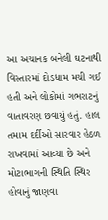આ અચાનક બનેલી ઘટનાથી વિસ્તારમાં દોડધામ મચી ગઈ હતી અને લોકોમાં ગભરાટનું વાતાવરણ છવાયું હતું. હાલ તમામ દર્દીઓ સારવાર હેઠળ રાખવામાં આવ્યા છે અને મોટાભાગની સ્થિતિ સ્થિર હોવાનું જાણવા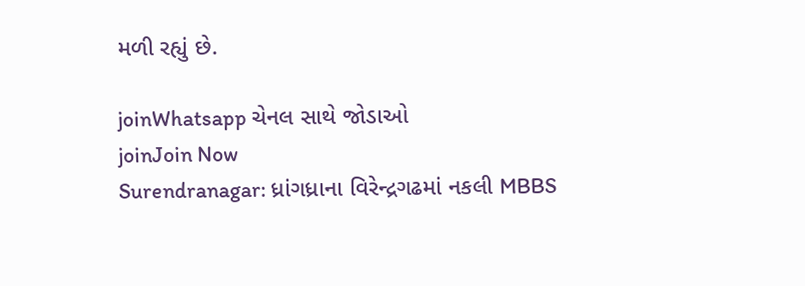મળી રહ્યું છે.

joinWhatsapp ચેનલ સાથે જોડાઓ
joinJoin Now
Surendranagar: ધ્રાંગધ્રાના વિરેન્દ્રગઢમાં નકલી MBBS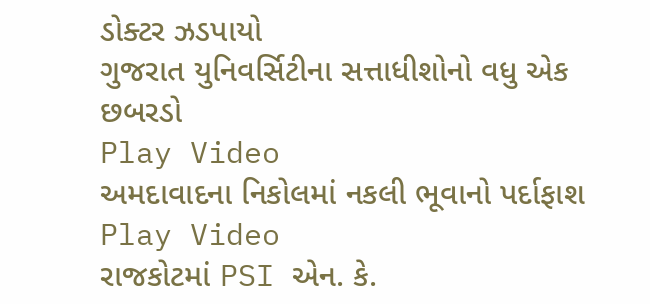ડોક્ટર ઝડપાયો
ગુજરાત યુનિવર્સિટીના સત્તાધીશોનો વધુ એક છબરડો
Play Video
અમદાવાદના નિકોલમાં નકલી ભૂવાનો પર્દાફાશ
Play Video
રાજકોટમાં PSI એન. કે.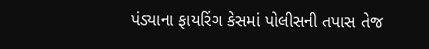પંડ્યાના ફાયરિંગ કેસમાં પોલીસની તપાસ તેજ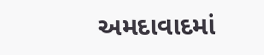અમદાવાદમાં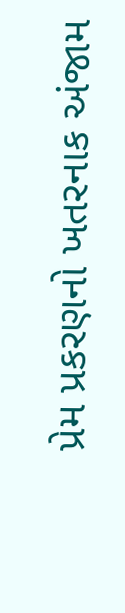પ્રેમ પ્રકરણનો ખતરનાક અંજામ